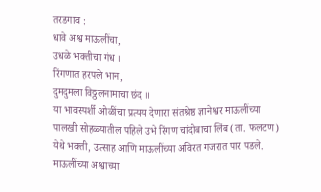तरडगाव :
धावे अश्व माऊलींचा,
उधळे भक्तीचा गंध ।
रिंगणात हरपले भान,
दुमदुमला विठ्ठलनामाचा छंद ॥
या भावस्पर्शी ओळींचा प्रत्यय देणारा संतश्रेष्ठ ज्ञानेश्वर माऊलींच्या पालखी सोहळ्यातील पहिले उभे रिंगण चांदोबाचा लिंब (ता. फलटण) येथे भक्ती, उत्साह आणि माऊलींच्या अविरत गजरात पार पडले.
माऊलींच्या अश्वाच्या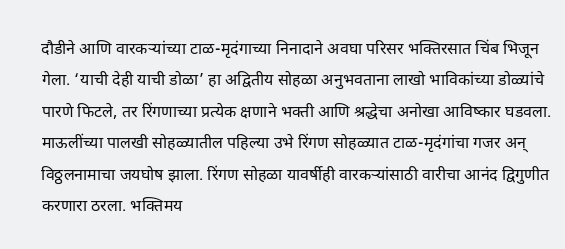दौडीने आणि वारकऱ्यांच्या टाळ-मृदंगाच्या निनादाने अवघा परिसर भक्तिरसात चिंब भिजून गेला. ‘याची देही याची डोळा’ हा अद्वितीय सोहळा अनुभवताना लाखो भाविकांच्या डोळ्यांचे पारणे फिटले, तर रिंगणाच्या प्रत्येक क्षणाने भक्ती आणि श्रद्धेचा अनोखा आविष्कार घडवला.
माऊलींच्या पालखी सोहळ्यातील पहिल्या उभे रिंगण सोहळ्यात टाळ-मृदंगांचा गजर अन् विठ्ठलनामाचा जयघोष झाला. रिंगण सोहळा यावर्षीही वारकऱ्यांसाठी वारीचा आनंद द्विगुणीत करणारा ठरला. भक्तिमय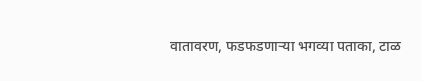वातावरण, फडफडणाऱ्या भगव्या पताका, टाळ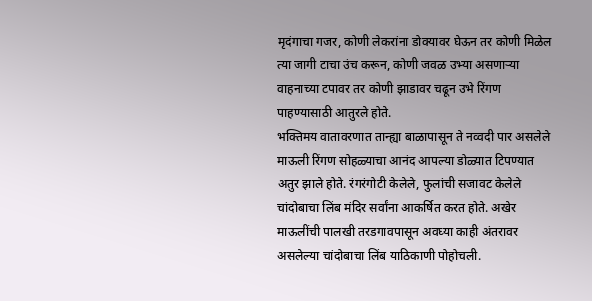मृदंगाचा गजर, कोणी लेकरांना डोक्यावर घेऊन तर कोणी मिळेल त्या जागी टाचा उंच करून, कोणी जवळ उभ्या असणाऱ्या वाहनाच्या टपावर तर कोणी झाडावर चढून उभे रिंगण पाहण्यासाठी आतुरले होते.
भक्तिमय वातावरणात तान्ह्या बाळापासून ते नव्वदी पार असलेले माऊली रिंगण सोहळ्याचा आनंद आपल्या डोळ्यात टिपण्यात अतुर झाले होते. रंगरंगोटी केलेले, फुलांची सजावट केलेले चांदोबाचा लिंब मंदिर सर्वांना आकर्षित करत होते. अखेर माऊलींची पालखी तरडगावपासून अवघ्या काही अंतरावर असलेल्या चांदोबाचा लिंब याठिकाणी पोहोचली.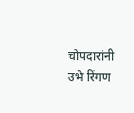चोपदारांनी उभे रिंगण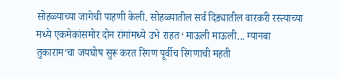सोहळ्याच्या जागेची पाहणी केली. सोहळ्यातील सर्व दिंड्यातील वारकरी रस्त्याच्या मध्ये एकमेकांसमोर दोन रांगांमध्ये उभे राहत ‘माऊली माऊली... ग्यानबा तुकाराम’चा जयघोष सुरू करत रिंगण पूर्वीच रिंगणाची महती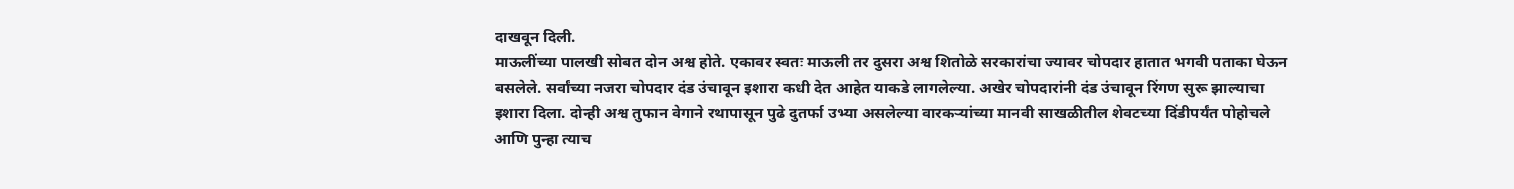दाखवून दिली.
माऊलींच्या पालखी सोबत दोन अश्व होते. एकावर स्वतः माऊली तर दुसरा अश्व शितोळे सरकारांचा ज्यावर चोपदार हातात भगवी पताका घेऊन बसलेले. सर्वांच्या नजरा चोपदार दंड उंचावून इशारा कधी देत आहेत याकडे लागलेल्या. अखेर चोपदारांनी दंड उंचावून रिंगण सुरू झाल्याचा इशारा दिला. दोन्ही अश्व तुफान वेगाने रथापासून पुढे दुतर्फा उभ्या असलेल्या वारकऱ्यांच्या मानवी साखळीतील शेवटच्या दिंडीपर्यंत पोहोचले आणि पुन्हा त्याच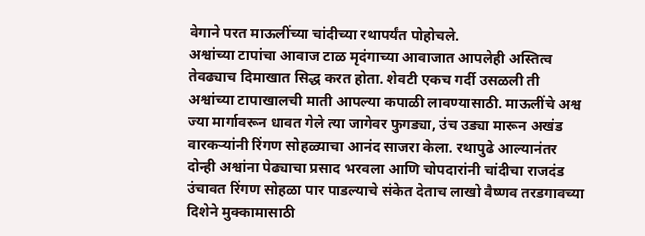वेगाने परत माऊलींच्या चांदीच्या रथापर्यंत पोहोचले.
अश्वांच्या टापांचा आवाज टाळ मृदंगाच्या आवाजात आपलेही अस्तित्व तेवढ्याच दिमाखात सिद्ध करत होता. शेवटी एकच गर्दी उसळली ती अश्वांच्या टापाखालची माती आपल्या कपाळी लावण्यासाठी. माऊलींचे अश्व ज्या मार्गावरून धावत गेले त्या जागेवर फुगड्या, उंच उड्या मारून अखंड वारकऱ्यांनी रिंगण सोहळ्याचा आनंद साजरा केला. रथापुढे आल्यानंतर दोन्ही अश्वांना पेढ्याचा प्रसाद भरवला आणि चोपदारांनी चांदीचा राजदंड उंचावत रिंगण सोहळा पार पाडल्याचे संकेत देताच लाखो वैष्णव तरडगावच्या दिशेने मुक्कामासाठी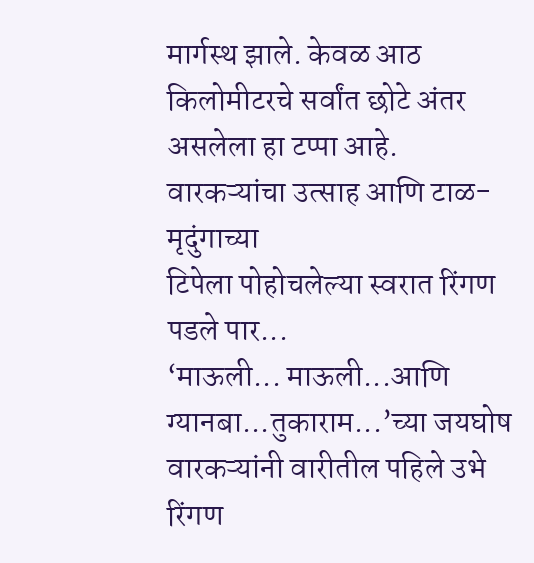मार्गस्थ झाले. केवळ आठ किलोमीटरचे सर्वांत छोटे अंतर असलेला हा टप्पा आहे.
वारकऱ्यांचा उत्साह आणि टाळ-मृदुंगाच्या
टिपेला पोहोचलेल्या स्वरात रिंगण पडले पार...
‘माऊली... माऊली...आणि ग्यानबा...तुकाराम...’च्या जयघोष वारकऱ्यांनी वारीतील पहिले उभे रिंगण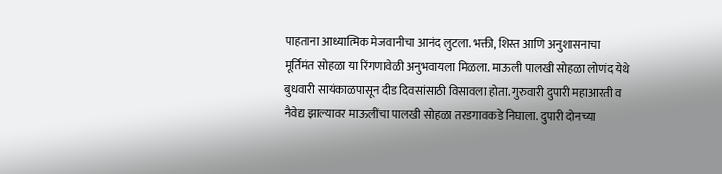पाहताना आध्यात्मिक मेजवानीचा आनंद लुटला. भक्ती, शिस्त आणि अनुशासनाचा मूर्तिमंत सोहळा या रिंगणावेळी अनुभवायला मिळला. माऊली पालखी सोहळा लोणंद येथे बुधवारी सायंकाळपासून दीड दिवसांसाठी विसावला होता. गुरुवारी दुपारी महाआरती व नैवेद्य झाल्यावर माऊलींचा पालखी सोहळा तरडगावकडे निघाला. दुपारी दोनच्या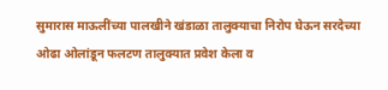सुमारास माऊलींच्या पालखीने खंडाळा तालुक्याचा निरोप घेऊन सरदेच्या ओढा ओलांडून फलटण तालुक्यात प्रवेश केला व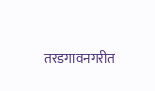तरडगावनगरीत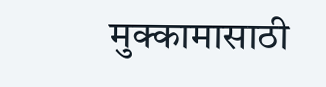मुक्कामासाठी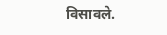विसावले.